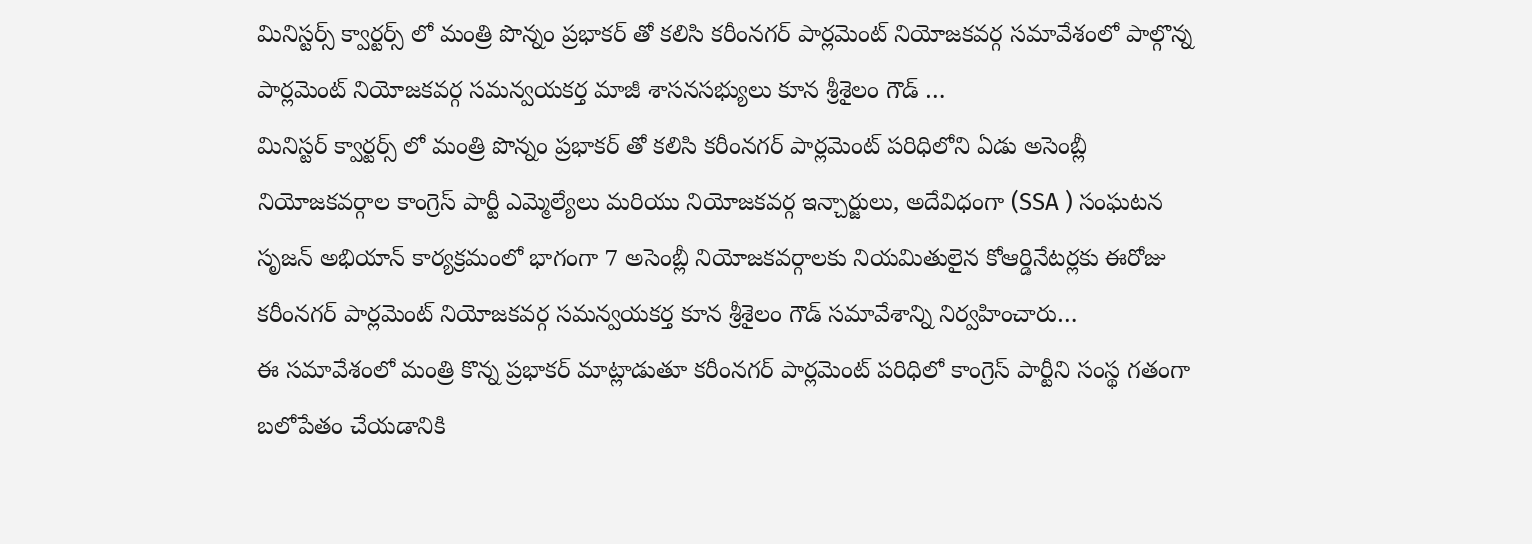మినిస్టర్స్ క్వార్టర్స్ లో మంత్రి పొన్నం ప్రభాకర్ తో కలిసి కరీంనగర్ పార్లమెంట్ నియోజకవర్గ సమావేశంలో పాల్గొన్న పార్లమెంట్ నియోజకవర్గ సమన్వయకర్త మాజీ శాసనసభ్యులు కూన శ్రీశైలం గౌడ్ …
మినిస్టర్ క్వార్టర్స్ లో మంత్రి పొన్నం ప్రభాకర్ తో కలిసి కరీంనగర్ పార్లమెంట్ పరిధిలోని ఏడు అసెంబ్లీ నియోజకవర్గాల కాంగ్రెస్ పార్టీ ఎమ్మెల్యేలు మరియు నియోజకవర్గ ఇన్చార్జులు, అదేవిధంగా (SSA ) సంఘటన సృజన్ అభియాన్ కార్యక్రమంలో భాగంగా 7 అసెంబ్లీ నియోజకవర్గాలకు నియమితులైన కోఆర్డినేటర్లకు ఈరోజు కరీంనగర్ పార్లమెంట్ నియోజకవర్గ సమన్వయకర్త కూన శ్రీశైలం గౌడ్ సమావేశాన్ని నిర్వహించారు…
ఈ సమావేశంలో మంత్రి కొన్న ప్రభాకర్ మాట్లాడుతూ కరీంనగర్ పార్లమెంట్ పరిధిలో కాంగ్రెస్ పార్టీని సంస్థ గతంగా బలోపేతం చేయడానికి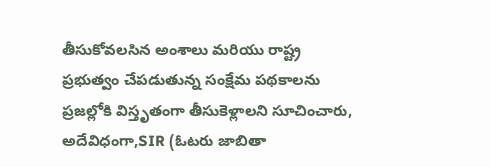తీసుకోవలసిన అంశాలు మరియు రాష్ట్ర ప్రభుత్వం చేపడుతున్న సంక్షేమ పథకాలను ప్రజల్లోకి విస్తృతంగా తీసుకెళ్లాలని సూచించారు, అదేవిధంగా,SIR (ఓటరు జాబితా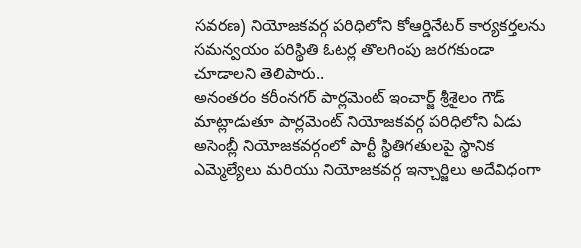సవరణ) నియోజకవర్గ పరిధిలోని కోఆర్డినేటర్ కార్యకర్తలను సమన్వయం పరిస్థితి ఓటర్ల తొలగింపు జరగకుండా చూడాలని తెలిపారు..
అనంతరం కరీంనగర్ పార్లమెంట్ ఇంచార్జ్ శ్రీశైలం గౌడ్ మాట్లాడుతూ పార్లమెంట్ నియోజకవర్గ పరిధిలోని ఏడు అసెంబ్లీ నియోజకవర్గంలో పార్టీ స్థితిగతులపై స్థానిక ఎమ్మెల్యేలు మరియు నియోజకవర్గ ఇన్చార్జిలు అదేవిధంగా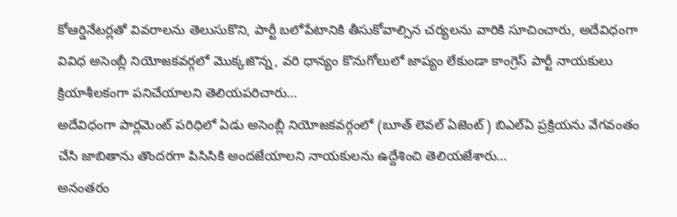కోఆర్డినేటర్లతో వివరాలను తెలుసుకొని, పార్టీ బలోపేటానికి తీసుకోవాల్సిన చర్యలను వారికి సూచించారు, అదేవిధంగా వివిధ అసెంబ్లీ నియోజకవర్గలో మొక్కజొన్న, వరి ధాన్యం కొనుగోలులో జాప్యం లేకుండా కాంగ్రెస్ పార్టీ నాయకులు క్రియాశీలకంగా పనిచేయాలని తెలియపరిచారు…
అదేవిధంగా పార్లమెంట్ పరిధిలో ఏడు అసెంబ్లీ నియోజకవర్గంలో (బూత్ లెవల్ ఏజెంట్) బిఎల్ఏ ప్రక్రియను వేగవంతం చేసి జాబితాను తొందరగా పిసిసికి అందజేయాలని నాయకులను ఉద్దేశించి తెలియజేశారు…
అనంతరం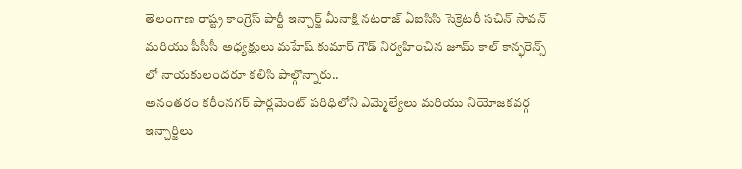తెలంగాణ రాష్ట్ర కాంగ్రెస్ పార్టీ ఇన్చార్జ్ మీనాక్షి నటరాజ్ ఏఐసిసి సెక్రెటరీ సచిన్ సావన్ మరియు పీసీసీ అధ్యక్షులు మహేష్ కుమార్ గౌడ్ నిర్వహించిన జూమ్ కాల్ కాన్ఫరెన్స్ లో నాయకులందరూ కలిసి పాల్గొన్నారు..
అనంతరం కరీంనగర్ పార్లమెంట్ పరిధిలోని ఎమ్మెల్యేలు మరియు నియోజకవర్గ ఇన్చార్జిలు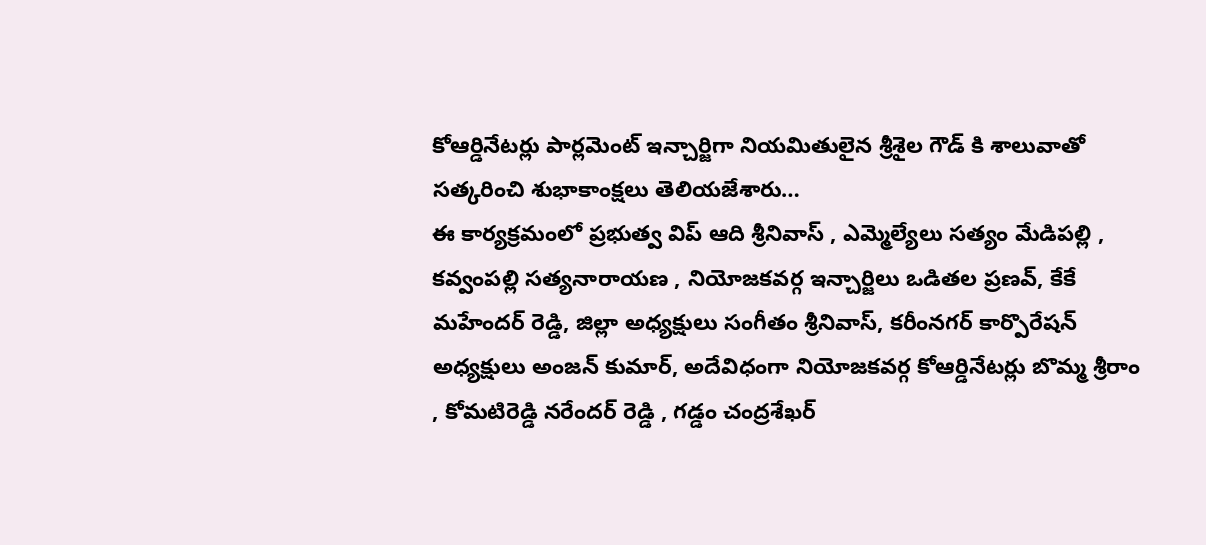కోఆర్డినేటర్లు పార్లమెంట్ ఇన్చార్జిగా నియమితులైన శ్రీశైల గౌడ్ కి శాలువాతో సత్కరించి శుభాకాంక్షలు తెలియజేశారు…
ఈ కార్యక్రమంలో ప్రభుత్వ విప్ ఆది శ్రీనివాస్ , ఎమ్మెల్యేలు సత్యం మేడిపల్లి , కవ్వంపల్లి సత్యనారాయణ , నియోజకవర్గ ఇన్చార్జిలు ఒడితల ప్రణవ్, కేకే మహేందర్ రెడ్డి, జిల్లా అధ్యక్షులు సంగీతం శ్రీనివాస్, కరీంనగర్ కార్పొరేషన్ అధ్యక్షులు అంజన్ కుమార్, అదేవిధంగా నియోజకవర్గ కోఆర్డినేటర్లు బొమ్మ శ్రీరాం , కోమటిరెడ్డి నరేందర్ రెడ్డి , గడ్డం చంద్రశేఖర్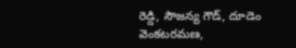రెడ్డి, సౌజన్య గౌడ్, దూడెం వెంకటరమణ,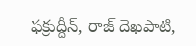ఫక్రుద్దీన్, రాజ్ దెఖపాటి,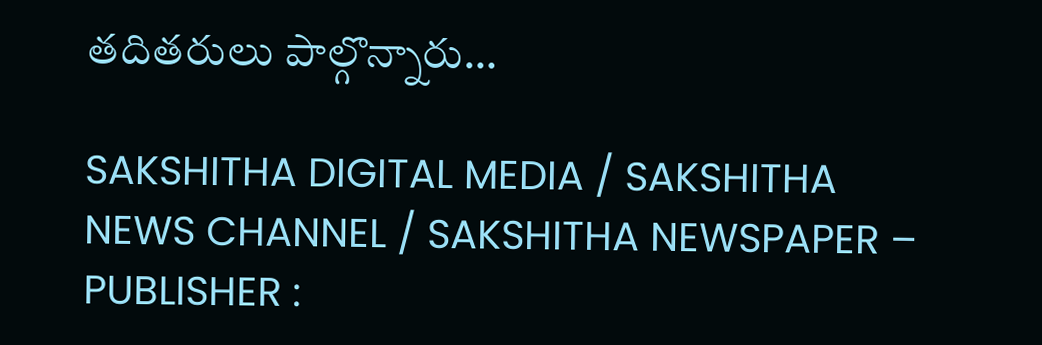తదితరులు పాల్గొన్నారు…

SAKSHITHA DIGITAL MEDIA / SAKSHITHA NEWS CHANNEL / SAKSHITHA NEWSPAPER – PUBLISHER :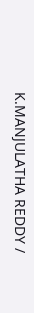K.MANJULATHA REDDY /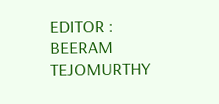EDITOR : BEERAM TEJOMURTHY